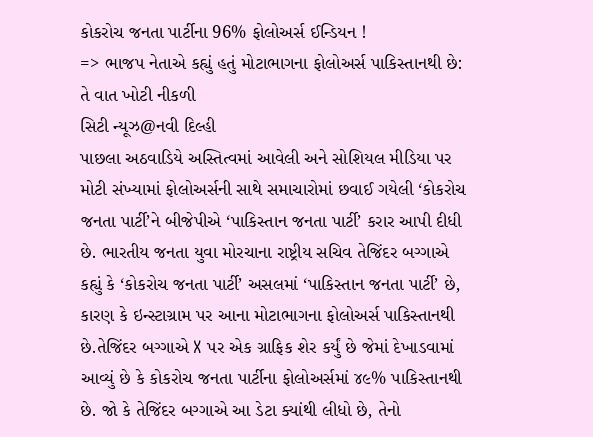કોકરોચ જનતા પાર્ટીના 96% ફોલોઅર્સ ઈન્ડિયન !
=> ભાજપ નેતાએ કહ્યું હતું મોટાભાગના ફોલોઅર્સ પાકિસ્તાનથી છે: તે વાત ખોટી નીકળી
સિટી ન્યૂઝ@નવી દિલ્હી
પાછલા અઠવાડિયે અસ્તિત્વમાં આવેલી અને સોશિયલ મીડિયા પર મોટી સંખ્યામાં ફોલોઅર્સની સાથે સમાચારોમાં છવાઈ ગયેલી ‘કોકરોચ જનતા પાર્ટી’ને બીજેપીએ ‘પાકિસ્તાન જનતા પાર્ટી’ કરાર આપી દીધી છે. ભારતીય જનતા યુવા મોરચાના રાષ્ટ્રીય સચિવ તેજિંદર બગ્ગાએ કહ્યું કે ‘કોકરોચ જનતા પાર્ટી’ અસલમાં ‘પાકિસ્તાન જનતા પાર્ટી’ છે, કારણ કે ઇન્સ્ટાગ્રામ પર આના મોટાભાગના ફોલોઅર્સ પાકિસ્તાનથી છે.તેજિંદર બગ્ગાએ X પર એક ગ્રાફિક શેર કર્યું છે જેમાં દેખાડવામાં આવ્યું છે કે કોકરોચ જનતા પાર્ટીના ફોલોઅર્સમાં ૪૯% પાકિસ્તાનથી છે. જો કે તેજિંદર બગ્ગાએ આ ડેટા ક્યાંથી લીધો છે, તેનો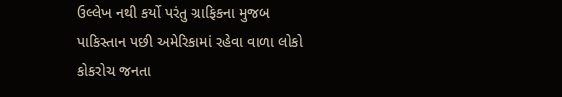ઉલ્લેખ નથી કર્યો પરંતુ ગ્રાફિકના મુજબ પાકિસ્તાન પછી અમેરિકામાં રહેવા વાળા લોકો કોકરોચ જનતા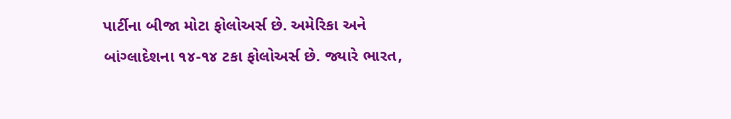પાર્ટીના બીજા મોટા ફોલોઅર્સ છે. અમેરિકા અને બાંગ્લાદેશના ૧૪-૧૪ ટકા ફોલોઅર્સ છે. જ્યારે ભારત,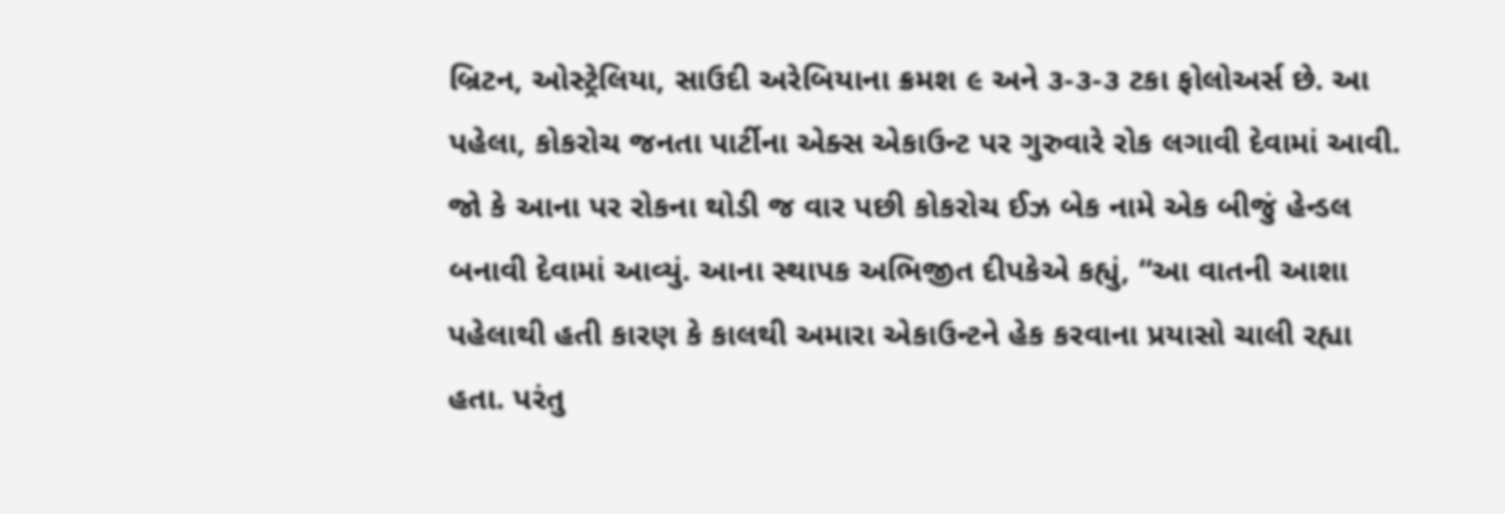બ્રિટન, ઓસ્ટ્રેલિયા, સાઉદી અરેબિયાના ક્રમશ ૯ અને ૩-૩-૩ ટકા ફોલોઅર્સ છે. આ પહેલા, કોકરોચ જનતા પાર્ટીના એક્સ એકાઉન્ટ પર ગુરુવારે રોક લગાવી દેવામાં આવી. જો કે આના પર રોકના થોડી જ વાર પછી કોકરોચ ઈઝ બેક નામે એક બીજું હેન્ડલ બનાવી દેવામાં આવ્યું. આના સ્થાપક અભિજીત દીપકેએ કહ્યું, “આ વાતની આશા પહેલાથી હતી કારણ કે કાલથી અમારા એકાઉન્ટને હેક કરવાના પ્રયાસો ચાલી રહ્યા હતા. પરંતુ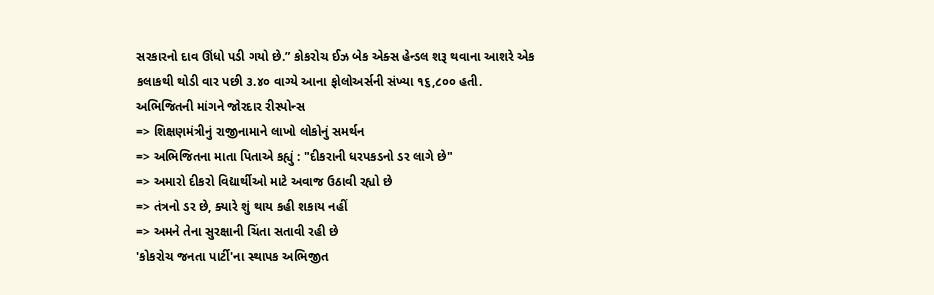સરકારનો દાવ ઊંધો પડી ગયો છે.” કોકરોચ ઈઝ બેક એક્સ હેન્ડલ શરૂ થવાના આશરે એક કલાકથી થોડી વાર પછી ૩.૪૦ વાગ્યે આના ફોલોઅર્સની સંખ્યા ૧૬,૮૦૦ હતી.
અભિજિતની માંગને જોરદાર રીસ્પોન્સ
=> શિક્ષણમંત્રીનું રાજીનામાને લાખો લોકોનું સમર્થન
=> અભિજિતના માતા પિતાએ કહ્યું : "દીકરાની ધરપકડનો ડર લાગે છે"
=> અમારો દીકરો વિદ્યાર્થીઓ માટે અવાજ ઉઠાવી રહ્યો છે
=> તંત્રનો ડર છે, ક્યારે શું થાય કહી શકાય નહીં
=> અમને તેના સુરક્ષાની ચિંતા સતાવી રહી છે
'કોકરોચ જનતા પાર્ટી'ના સ્થાપક અભિજીત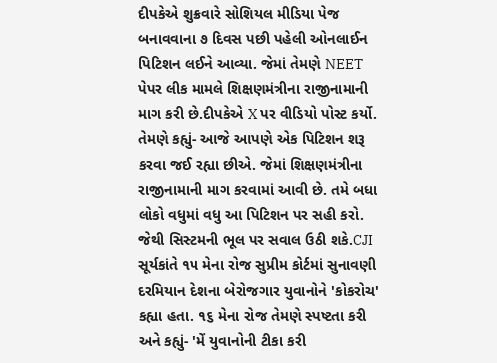દીપકેએ શુક્રવારે સોશિયલ મીડિયા પેજ બનાવવાના ૭ દિવસ પછી પહેલી ઓનલાઈન પિટિશન લઈને આવ્યા. જેમાં તેમણે NEET પેપર લીક મામલે શિક્ષણમંત્રીના રાજીનામાની માગ કરી છે.દીપકેએ X પર વીડિયો પોસ્ટ કર્યો. તેમણે કહ્યું- આજે આપણે એક પિટિશન શરૂ કરવા જઈ રહ્યા છીએ. જેમાં શિક્ષણમંત્રીના રાજીનામાની માગ કરવામાં આવી છે. તમે બધા લોકો વધુમાં વધુ આ પિટિશન પર સહી કરો. જેથી સિસ્ટમની ભૂલ પર સવાલ ઉઠી શકે.CJI સૂર્યકાંતે ૧૫ મેના રોજ સુપ્રીમ કોર્ટમાં સુનાવણી દરમિયાન દેશના બેરોજગાર યુવાનોને 'કોકરોચ' કહ્યા હતા. ૧૬ મેના રોજ તેમણે સ્પષ્ટતા કરી અને કહ્યું- 'મેં યુવાનોની ટીકા કરી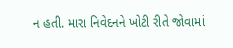ન હતી. મારા નિવેદનને ખોટી રીતે જોવામાં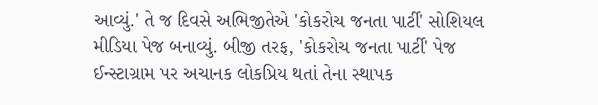આવ્યું.' તે જ દિવસે અભિજીતેએ 'કોકરોચ જનતા પાર્ટી' સોશિયલ મીડિયા પેજ બનાવ્યું. બીજી તરફ, 'કોકરોચ જનતા પાર્ટી' પેજ ઈન્સ્ટાગ્રામ પર અચાનક લોકપ્રિય થતાં તેના સ્થાપક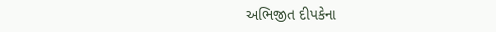અભિજીત દીપકેના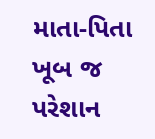માતા-પિતા ખૂબ જ પરેશાન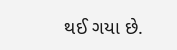થઈ ગયા છે.